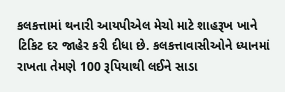કલકત્તામાં થનારી આયપીએલ મેચો માટે શાહરૂખ ખાને ટિકિટ દર જાહેર કરી દીધા છે. કલકત્તાવાસીઓને ધ્યાનમાં રાખતા તેમણે 100 રૂપિયાથી લઈને સાડા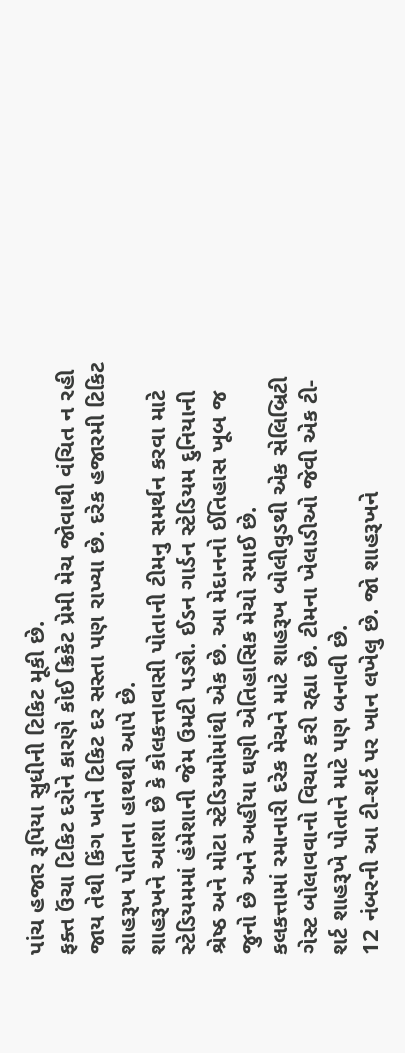પાંચ હજાર રૂપિયા સુધીની ટિકિટ મૂકી છે.
ફક્ત ઉંચા ટિકિટ દરોને કારણે કોઈ ક્રિકેટ પ્રેમી મેચ જોવાથી વંચિત ન રહી જાય તેથી કિંગ ખાને ટિકિટ દર સસ્તા પણ રાખ્યા છે. દરેક હજારમી ટિકિટ શાહરૂખ પોતાના હાથથી આપે છે.
શાહરૂખને આશા છે કે કોલકત્તાવાસી પોતાની ટીમનુ સમર્થન કરવા માટે સ્ટેડિયમમાં હંમેશાની જેમ ઉમટી પડશે. ઈડન ગાર્ડન સ્ટેડિયમ દુનિયાની શ્રેષ્ઠ અને મોટા સ્ટેડિયમોમાંથી એક છે. આ મેદાનનો ઈતિહાસ ખૂબ જ જુનો છે અને અહીંયા ઘણી એતિહાસિક મેચો રમાઈ છે.
કલકત્તામાં રમાનારી દરેક મેચને માટે શાહરૂખ બોલીવુડથી એક સેલિબ્રિટી ગેસ્ટ બોલાવવાનો વિચાર કરી રહ્યા છે. ટીમના ખેલાડીઓ જેવી એક ટી-શર્ટ શાહરૂખે પોતાને માટે પણ બનાવી છે.
12 નંબરની આ ટી-શર્ટ પર ખાન લખેલુ છે. જો શાહરૂખને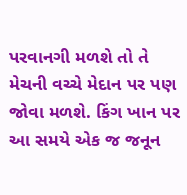પરવાનગી મળશે તો તે મેચની વચ્ચે મેદાન પર પણ જોવા મળશે. કિંગ ખાન પર આ સમયે એક જ જનૂન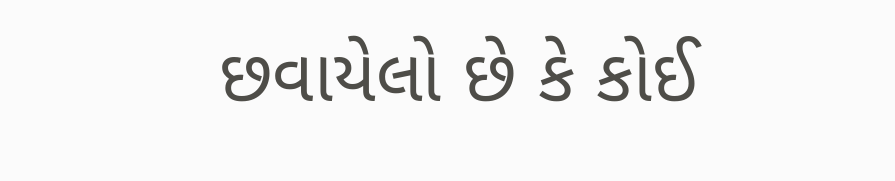છવાયેલો છે કે કોઈ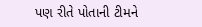પણ રીતે પોતાની ટીમને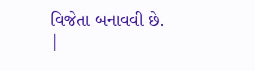વિજેતા બનાવવી છે.
|